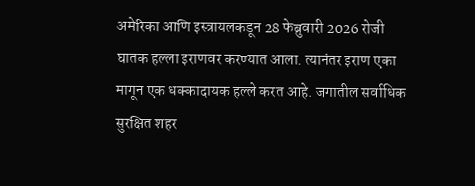अमेरिका आणि इस्त्रायलकडून 28 फेब्रुवारी 2026 रोजी घातक हल्ला इराणवर करण्यात आला. त्यानंतर इराण एका मागून एक धक्कादायक हल्ले करत आहे. जगातील सर्वाधिक सुरक्षित शहर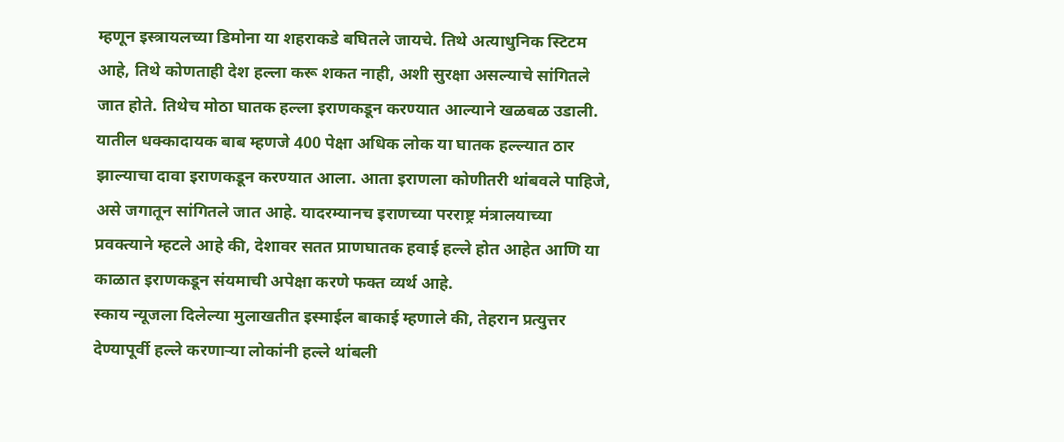म्हणून इस्त्रायलच्या डिमोना या शहराकडे बघितले जायचे. तिथे अत्याधुनिक स्टिटम आहे, तिथे कोणताही देश हल्ला करू शकत नाही, अशी सुरक्षा असल्याचे सांगितले जात होते. तिथेच मोठा घातक हल्ला इराणकडून करण्यात आल्याने खळबळ उडाली. यातील धक्कादायक बाब म्हणजे 400 पेक्षा अधिक लोक या घातक हल्ल्यात ठार झाल्याचा दावा इराणकडून करण्यात आला. आता इराणला कोणीतरी थांबवले पाहिजे, असे जगातून सांगितले जात आहे. यादरम्यानच इराणच्या परराष्ट्र मंत्रालयाच्या प्रवक्त्याने म्हटले आहे की, देशावर सतत प्राणघातक हवाई हल्ले होत आहेत आणि या काळात इराणकडून संयमाची अपेक्षा करणे फक्त व्यर्थ आहे.
स्काय न्यूजला दिलेल्या मुलाखतीत इस्माईल बाकाई म्हणाले की, तेहरान प्रत्युत्तर देण्यापूर्वी हल्ले करणाऱ्या लोकांनी हल्ले थांबली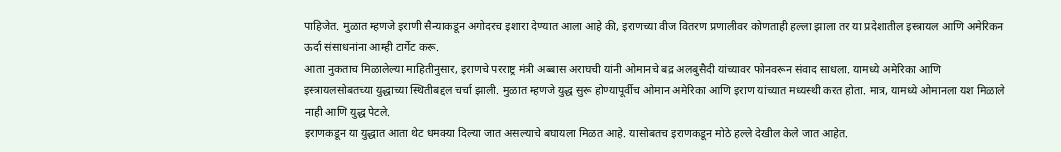पाहिजेत. मुळात म्हणजे इराणी सैन्याकडून अगोदरच इशारा देण्यात आला आहे की, इराणच्या वीज वितरण प्रणालीवर कोणताही हल्ला झाला तर या प्रदेशातील इस्त्रायल आणि अमेरिकन ऊर्दा संसाधनांना आम्ही टार्गेट करू.
आता नुकताच मिळालेल्या माहितीनुसार, इराणचे परराष्ट्र मंत्री अब्बास अराघची यांनी ओमानचे बद्र अलबुसैदी यांच्यावर फोनवरून संवाद साधला. यामध्ये अमेरिका आणि इस्त्रायलसोबतच्या युद्धाच्या स्थितीबद्दल चर्चा झाली. मुळात म्हणजे युद्ध सुरू होण्यापूर्वीच ओमान अमेरिका आणि इराण यांच्यात मध्यस्थी करत होता. मात्र, यामध्ये ओमानला यश मिळाले नाही आणि युद्ध पेटले.
इराणकडून या युद्धात आता थेट धमक्या दिल्या जात असल्याचे बघायला मिळत आहे. यासोबतच इराणकडून मोठे हल्ले देखील केले जात आहेत.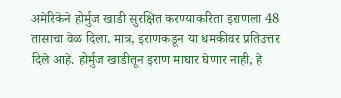अमेरिकेने होर्मुज खाडी सुरक्षित करण्याकरिता इराणला 48 तासाचा वेळ दिला. मात्र, इराणकडून या धमकीवर प्रतिउत्तर दिले आहे. होर्मुज खाडीतून इराण माघार घेणार नाही, हे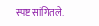स्पष्ट सांगितले.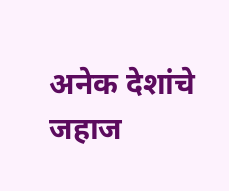अनेक देशांचे जहाज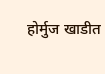होर्मुज खाडीत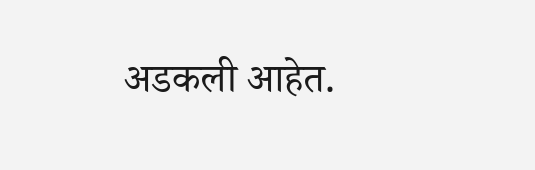अडकली आहेत.